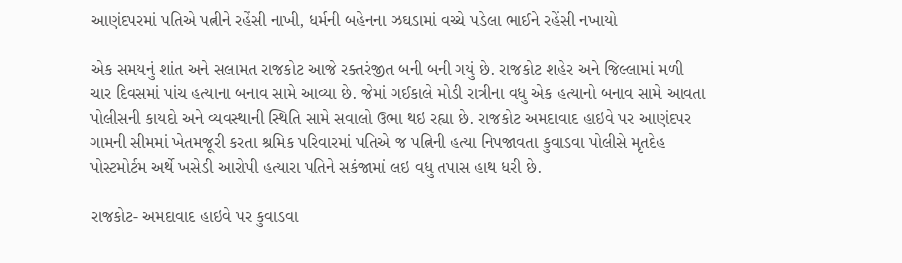આણંદપરમાં પતિએ પત્નીને રહેંસી નાખી, ધર્મની બહેનના ઝઘડામાં વચ્ચે પડેલા ભાઈને રહેંસી નખાયો

એક સમયનું શાંત અને સલામત રાજકોટ આજે રક્તરંજીત બની બની ગયું છે. રાજકોટ શહેર અને જિલ્લામાં મળી ચાર દિવસમાં પાંચ હત્યાના બનાવ સામે આવ્યા છે. જેમાં ગઈકાલે મોડી રાત્રીના વધુ એક હત્યાનો બનાવ સામે આવતા પોલીસની કાયદો અને વ્યવસ્થાની સ્થિતિ સામે સવાલો ઉભા થઇ રહ્યા છે. રાજકોટ અમદાવાદ હાઇવે પર આણંદપર ગામની સીમમાં ખેતમજૂરી કરતા શ્રમિક પરિવારમાં પતિએ જ પત્નિની હત્યા નિપજાવતા કુવાડવા પોલીસે મૃતદેહ પોસ્ટમોર્ટમ અર્થે ખસેડી આરોપી હત્યારા પતિને સકંજામાં લઇ વધુ તપાસ હાથ ધરી છે.

રાજકોટ- અમદાવાદ હાઇવે પર કુવાડવા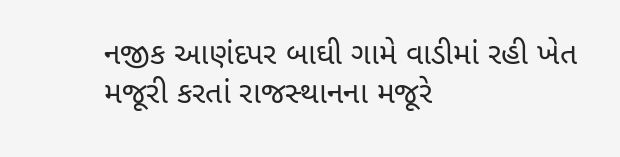નજીક આણંદપર બાઘી ગામે વાડીમાં રહી ખેત મજૂરી કરતાં રાજસ્‍થાનના મજૂરે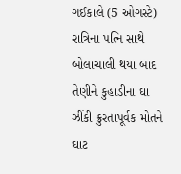ગઈકાલે (5 ઓગસ્ટે) રાત્રિના પત્‍નિ સાથે બોલાચાલી થયા બાદ તેણીને કુહાડીના ઘા ઝીંકી ક્રુરતાપૂર્વક મોતને ઘાટ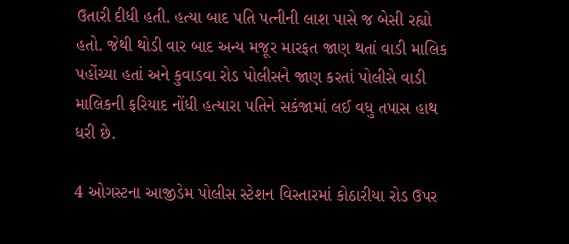ઉતારી દીધી હતી. હત્‍યા બાદ પતિ પત્‍નીની લાશ પાસે જ બેસી રહ્યો હતો. જેથી થોડી વાર બાદ અન્‍ય મજૂર મારફત જાણ થતાં વાડી માલિક પહોંચ્‍યા હતાં અને કુવાડવા રોડ પોલીસને જાણ કરતાં પોલીસે વાડી માલિકની ફરિયાદ નોંધી હત્‍યારા પતિને સકંજામાં લઈ વધુ તપાસ હાથ ધરી છે.

4 ઓગસ્ટના આજીડેમ પોલીસ સ્ટેશન વિસ્તારમાં કોઠારીયા રોડ ઉપર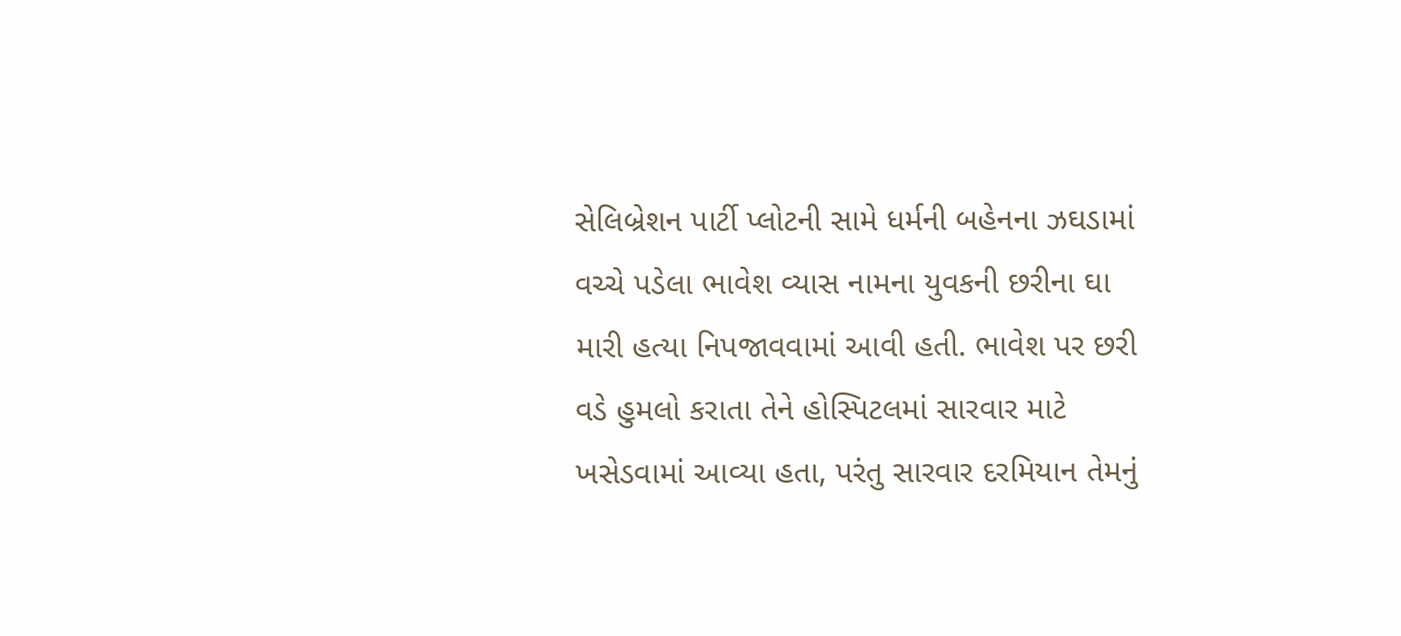સેલિબ્રેશન પાર્ટી પ્લોટની સામે ધર્મની બહેનના ઝઘડામાં વચ્ચે પડેલા ભાવેશ વ્યાસ નામના યુવકની છરીના ઘા મારી હત્યા નિપજાવવામાં આવી હતી. ભાવેશ પર છરી વડે હુમલો કરાતા તેને હોસ્પિટલમાં સારવાર માટે ખસેડવામાં આવ્યા હતા, પરંતુ સારવાર દરમિયાન તેમનું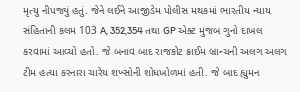મૃત્યુ નીપજ્યું હતું. જેને લઈને આજીડેમ પોલીસ મથકમાં ભારતીય ન્યાય સંહિતાની કલમ 103 A, 352,354 તથા GP એક્ટ મુજબ ગુનો દાખલ કરવામાં આવ્યો હતો. જે બનાવ બાદ રાજકોટ ક્રાઈમ બ્રાન્ચની અલગ અલગ ટીમ હત્યા કરનારા ચારેય શખ્સોની શોધખોળમાં હતી. જે બાદ હ્યુમન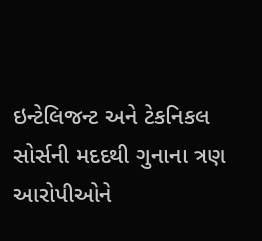ઇન્ટેલિજન્ટ અને ટેકનિકલ સોર્સની મદદથી ગુનાના ત્રણ આરોપીઓને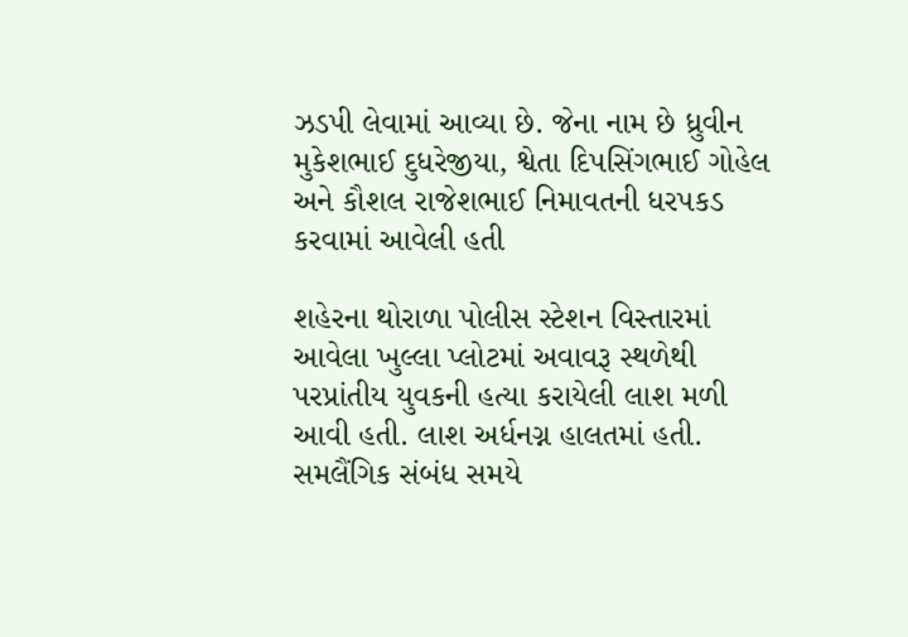ઝડપી લેવામાં આવ્યા છે. જેના નામ છે ધ્રુવીન મુકેશભાઈ દુધરેજીયા, શ્વેતા દિપસિંગભાઈ ગોહેલ અને કૌશલ રાજેશભાઈ નિમાવતની ધરપકડ કરવામાં આવેલી હતી

શહેરના થોરાળા પોલીસ સ્ટેશન વિસ્તારમાં આવેલા ખુલ્લા પ્લોટમાં અવાવરૂ સ્થળેથી પરપ્રાંતીય યુવકની હત્યા કરાયેલી લાશ મળી આવી હતી. લાશ અર્ધનગ્ન હાલતમાં હતી. સમલૈંગિક સંબંધ સમયે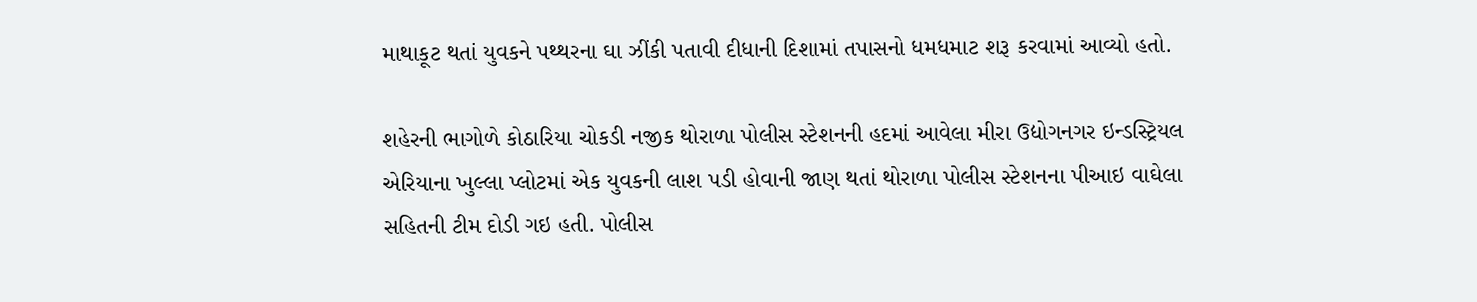માથાકૂટ થતાં યુવકને પથ્થરના ઘા ઝીંકી પતાવી દીધાની દિશામાં તપાસનો ધમધમાટ શરૂ કરવામાં આવ્યો હતો.

શહેરની ભાગોળે કોઠારિયા ચોકડી નજીક થોરાળા પોલીસ સ્ટેશનની હદમાં આવેલા મીરા ઉદ્યોગનગર ઇન્ડસ્ટ્રિયલ એરિયાના ખુલ્લા પ્લોટમાં એક યુવકની લાશ પડી હોવાની જાણ થતાં થોરાળા પોલીસ સ્ટેશનના પીઆઇ વાઘેલા સહિતની ટીમ દોડી ગઇ હતી. પોલીસ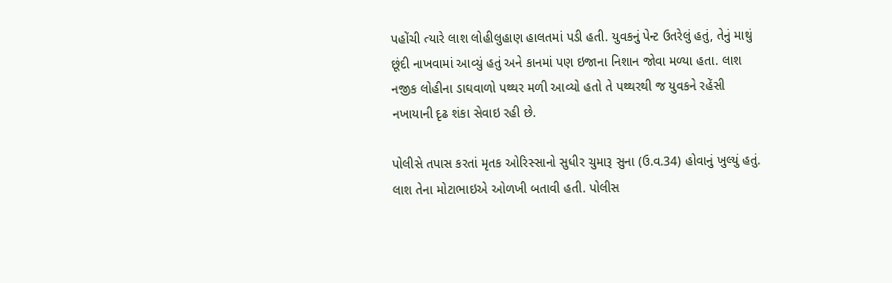પહોંચી ત્યારે લાશ લોહીલુહાણ હાલતમાં પડી હતી. યુવકનું પેન્ટ ઉતરેલું હતું, તેનું માથું છૂંદી નાખવામાં આવ્યું હતું અને કાનમાં પણ ઇજાના નિશાન જોવા મળ્યા હતા. લાશ નજીક લોહીના ડાઘવાળો પથ્થર મળી આવ્યો હતો તે પથ્થરથી જ યુવકને રહેંસી નખાયાની દૃઢ શંકા સેવાઇ રહી છે.

પોલીસે તપાસ કરતાં મૃતક ઓરિસ્સાનો સુધીર ચુમારૂ સુના (ઉ.વ.34) હોવાનું ખુલ્યું હતું. લાશ તેના મોટાભાઇએ ઓળખી બતાવી હતી. પોલીસ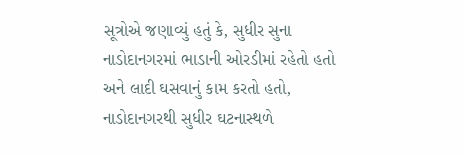સૂત્રોએ જણાવ્યું હતું કે, સુધીર સુના નાડોદાનગરમાં ભાડાની ઓરડીમાં રહેતો હતો અને લાદી ઘસવાનું કામ કરતો હતો, નાડોદાનગરથી સુધીર ઘટનાસ્થળે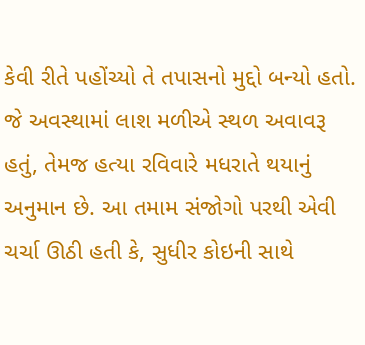કેવી રીતે પહોંચ્યો તે તપાસનો મુદ્દો બન્યો હતો. જે અવસ્થામાં લાશ મળીએ સ્થળ અવાવરૂ હતું, તેમજ હત્યા રવિવારે મધરાતે થયાનું અનુમાન છે. આ તમામ સંજોગો પરથી એવી ચર્ચા ઊઠી હતી કે, સુધીર કોઇની સાથે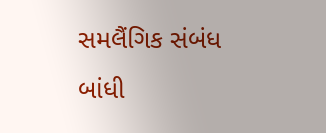સમલૈંગિક સંબંધ બાંધી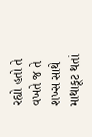રહ્યો હતો તે વખતે જ તે શખ્સ સાથે માથાકૂટ થતાં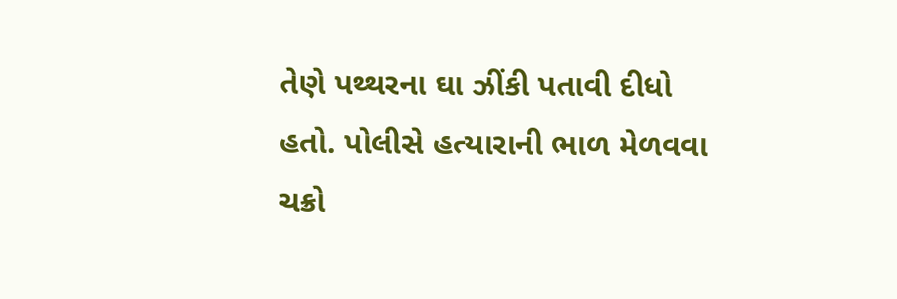તેણે પથ્થરના ઘા ઝીંકી પતાવી દીધો હતો. પોલીસે હત્યારાની ભાળ મેળવવા ચક્રો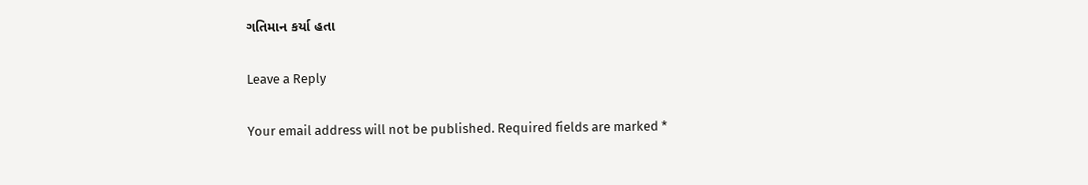ગતિમાન કર્યા હતા

Leave a Reply

Your email address will not be published. Required fields are marked *